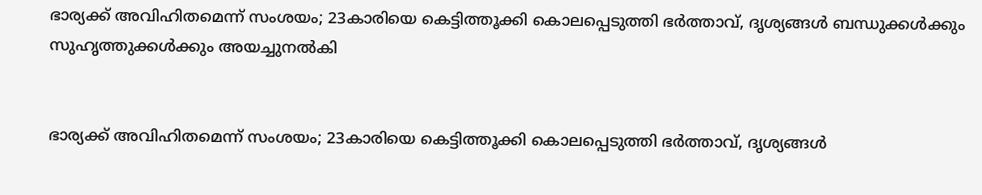ഭാര്യക്ക് അവിഹിതമെന്ന് സംശയം; 23കാരിയെ കെട്ടിത്തൂക്കി കൊലപ്പെടുത്തി ഭര്‍ത്താവ്, ദൃശ്യങ്ങൾ ബന്ധുക്കള്‍ക്കും സുഹൃത്തുക്കള്‍ക്കും അയച്ചുനൽകി


ഭാര്യക്ക് അവിഹിതമെന്ന് സംശയം; 23കാരിയെ കെട്ടിത്തൂക്കി കൊലപ്പെടുത്തി ഭര്‍ത്താവ്, ദൃശ്യങ്ങൾ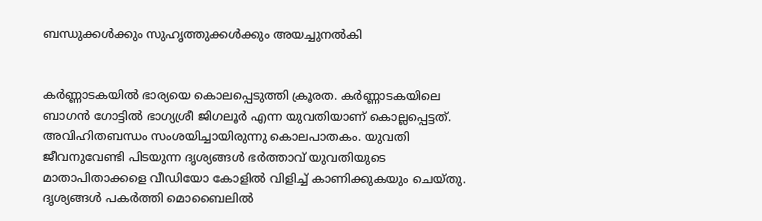ബന്ധുക്കള്‍ക്കും സുഹൃത്തുക്കള്‍ക്കും അയച്ചുനൽകി


കർണ്ണാടകയിൽ ഭാര്യയെ കൊലപ്പെടുത്തി ക്രൂരത. കർണ്ണാടകയിലെ ബാഗൻ ഗോട്ടിൽ ഭാഗ്യശ്രീ ജിഗലൂര്‍ എന്ന യുവതിയാണ് കൊല്ലപ്പെട്ടത്. അവിഹിതബന്ധം സംശയിച്ചായിരുന്നു കൊലപാതകം. യുവതി ജീവനുവേണ്ടി പിടയുന്ന ദൃശ്യങ്ങള്‍ ഭർത്താവ് യുവതിയുടെ മാതാപിതാക്കളെ വീഡിയോ കോളില്‍ വിളിച്ച്‌ കാണിക്കുകയും ചെയ്തു. ദൃശ്യങ്ങള്‍ പകര്‍ത്തി മൊബൈലില്‍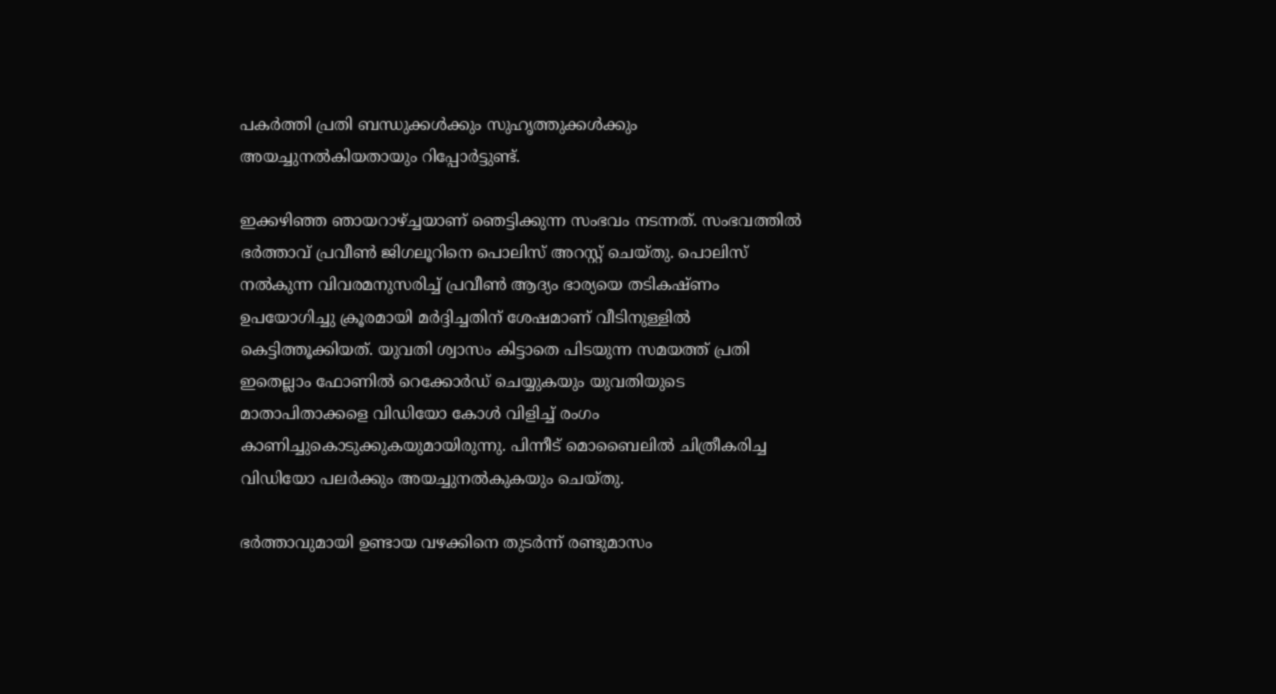പകര്‍ത്തി പ്രതി ബന്ധുക്കള്‍ക്കും സുഹൃത്തുക്കള്‍ക്കും അയച്ചുനല്‍കിയതായും റിപ്പോര്‍ട്ടുണ്ട്.

ഇക്കഴിഞ്ഞ ഞായറാഴ്ച്ചയാണ് ഞെട്ടിക്കുന്ന സംഭവം നടന്നത്. സംഭവത്തിൽ ഭര്‍ത്താവ് പ്രവീണ്‍ ജിഗലൂറിനെ പൊലിസ് അറസ്റ്റ് ചെയ്തു. പൊലിസ് നല്‍കുന്ന വിവരമനുസരിച്ച്‌ പ്രവീണ്‍ ആദ്യം ഭാര്യയെ തടികഷ്ണം ഉപയോഗിച്ചു ക്രൂരമായി മര്‍ദ്ദിച്ചതിന് ശേഷമാണ് വീടിനുള്ളില്‍ കെട്ടിത്തൂക്കിയത്. യുവതി ശ്വാസം കിട്ടാതെ പിടയുന്ന സമയത്ത് പ്രതി ഇതെല്ലാം ഫോണില്‍ റെക്കോര്‍ഡ് ചെയ്യുകയും യുവതിയുടെ മാതാപിതാക്കളെ വിഡിയോ കോള്‍ വിളിച്ച്‌ രംഗം കാണിച്ചുകൊടുക്കുകയുമായിരുന്നു. പിന്നീട് മൊബൈലില്‍ ചിത്രീകരിച്ച വിഡിയോ പലര്‍ക്കും അയച്ചുനല്‍കുകയും ചെയ്തു.

ഭര്‍ത്താവുമായി ഉണ്ടായ വഴക്കിനെ തുടര്‍ന്ന് രണ്ടുമാസം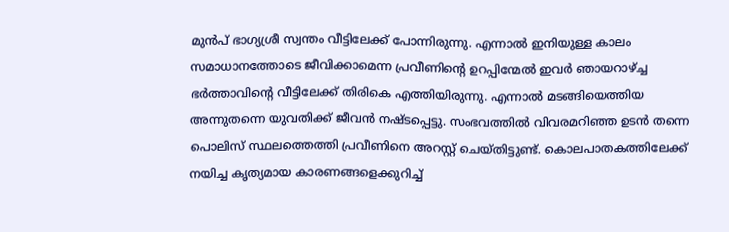മുന്‍പ് ഭാഗ്യശ്രീ സ്വന്തം വീട്ടിലേക്ക് പോന്നിരുന്നു. എന്നാല്‍ ഇനിയുള്ള കാലം സമാധാനത്തോടെ ജീവിക്കാമെന്ന പ്രവീണിന്റെ ഉറപ്പിന്മേല്‍ ഇവര്‍ ഞായറാഴ്ച്ച ഭര്‍ത്താവിന്റെ വീട്ടിലേക്ക് തിരികെ എത്തിയിരുന്നു. എന്നാല്‍ മടങ്ങിയെത്തിയ അന്നുതന്നെ യുവതിക്ക് ജീവന്‍ നഷ്ടപ്പെട്ടു. സംഭവത്തില്‍ വിവരമറിഞ്ഞ ഉടന്‍ തന്നെ പൊലിസ് സ്ഥലത്തെത്തി പ്രവീണിനെ അറസ്റ്റ് ചെയ്തിട്ടുണ്ട്. കൊലപാതകത്തിലേക്ക് നയിച്ച കൃത്യമായ കാരണങ്ങളെക്കുറിച്ച്‌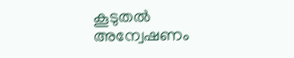കൂടുതല്‍ അന്വേഷണം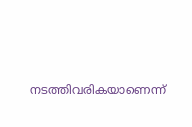നടത്തിവരികയാണെന്ന്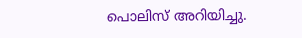പൊലിസ് അറിയിച്ചു.